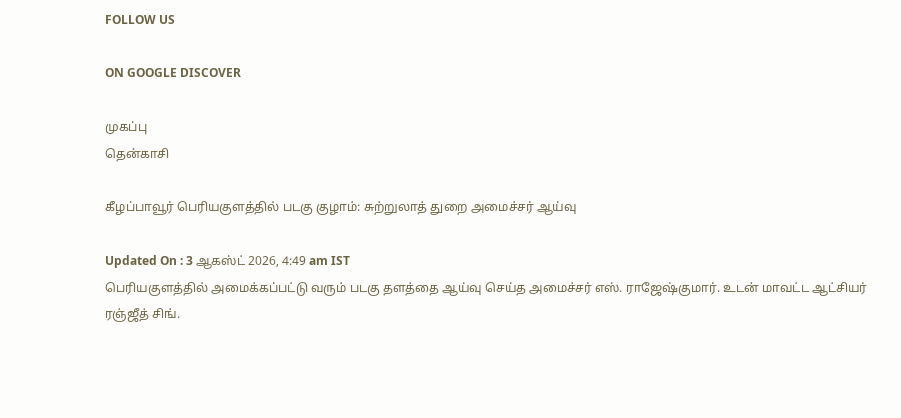FOLLOW US

ON GOOGLE DISCOVER

முகப்பு
தென்காசி

கீழப்பாவூர் பெரியகுளத்தில் படகு குழாம்: சுற்றுலாத் துறை அமைச்சர் ஆய்வு

Updated On : 3 ஆகஸ்ட் 2026, 4:49 am IST
பெரியகுளத்தில் அமைக்கப்பட்டு வரும் படகு தளத்தை ஆய்வு செய்த அமைச்சர் எஸ். ராஜேஷ்குமார். உடன் மாவட்ட ஆட்சியர் ரஞ்ஜீத் சிங்.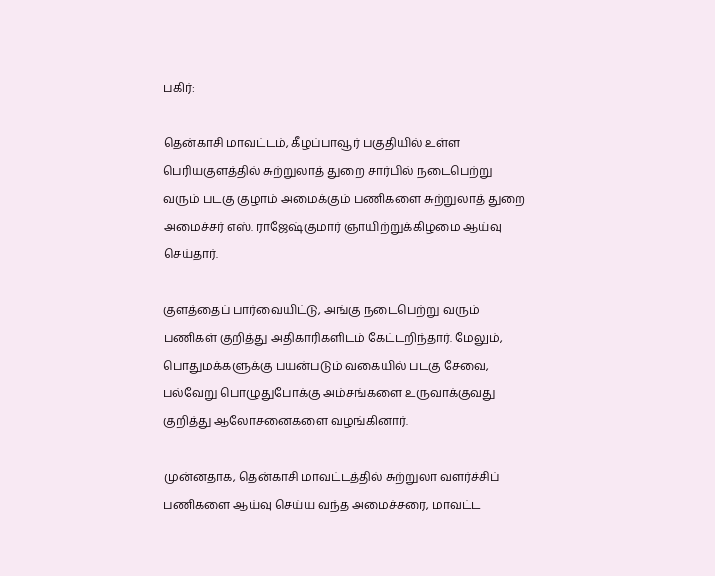பகிர்:

தென்காசி மாவட்டம், கீழப்பாவூர் பகுதியில் உள்ள பெரியகுளத்தில் சுற்றுலாத் துறை சார்பில் நடைபெற்று வரும் படகு குழாம் அமைக்கும் பணிகளை சுற்றுலாத் துறை அமைச்சர் எஸ். ராஜேஷ்குமார் ஞாயிற்றுக்கிழமை ஆய்வு செய்தார்.

குளத்தைப் பார்வையிட்டு, அங்கு நடைபெற்று வரும் பணிகள் குறித்து அதிகாரிகளிடம் கேட்டறிந்தார். மேலும், பொதுமக்களுக்கு பயன்படும் வகையில் படகு சேவை, பல்வேறு பொழுதுபோக்கு அம்சங்களை உருவாக்குவது குறித்து ஆலோசனைகளை வழங்கினார்.

முன்னதாக, தென்காசி மாவட்டத்தில் சுற்றுலா வளர்ச்சிப் பணிகளை ஆய்வு செய்ய வந்த அமைச்சரை, மாவட்ட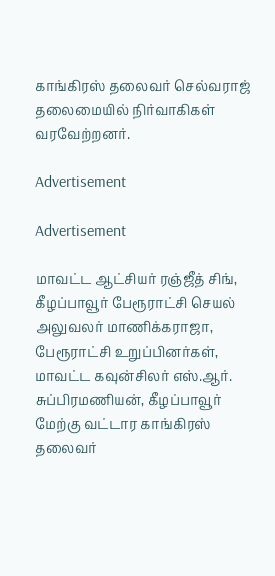காங்கிரஸ் தலைவர் செல்வராஜ் தலைமையில் நிர்வாகிகள் வரவேற்றனர்.

Advertisement

Advertisement

மாவட்ட ஆட்சியர் ரஞ்ஜீத் சிங், கீழப்பாவூர் பேரூராட்சி செயல் அலுவலர் மாணிக்கராஜா, பேரூராட்சி உறுப்பினர்கள், மாவட்ட கவுன்சிலர் எஸ்.ஆர். சுப்பிரமணியன், கீழப்பாவூர் மேற்கு வட்டார காங்கிரஸ் தலைவர்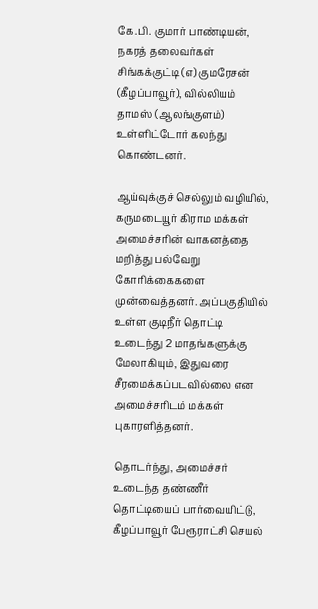கே.பி. குமார் பாண்டியன், நகரத் தலைவர்கள் சிங்கக்குட்டி (எ) குமரேசன் (கீழப்பாவூர்), வில்லியம் தாமஸ் (ஆலங்குளம்) உள்ளிட்டோர் கலந்து கொண்டனர்.

ஆய்வுக்குச் செல்லும் வழியில், கருமடையூர் கிராம மக்கள் அமைச்சரின் வாகனத்தை மறித்து பல்வேறு கோரிக்கைகளை முன்வைத்தனர். அப்பகுதியில் உள்ள குடிநீர் தொட்டி உடைந்து 2 மாதங்களுக்கு மேலாகியும், இதுவரை சீரமைக்கப்படவில்லை என அமைச்சரிடம் மக்கள் புகாரளித்தனர்.

தொடர்ந்து, அமைச்சர் உடைந்த தண்ணீர் தொட்டியைப் பார்வையிட்டு, கீழப்பாவூர் பேரூராட்சி செயல்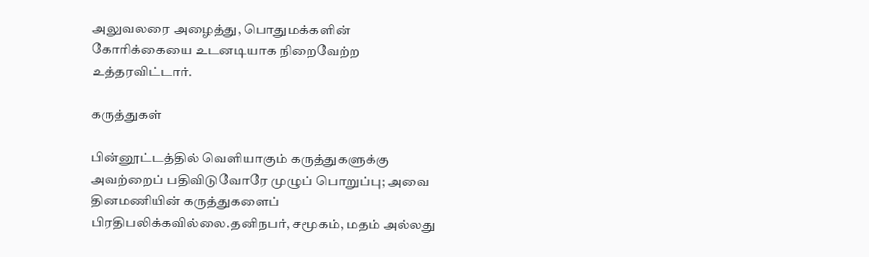அலுவலரை அழைத்து, பொதுமக்களின் கோரிக்கையை உடனடியாக நிறைவேற்ற உத்தரவிட்டார்.

கருத்துகள்

பின்னூட்டத்தில் வெளியாகும் கருத்துகளுக்கு அவற்றைப் பதிவிடுவோரே முழுப் பொறுப்பு; அவை தினமணியின் கருத்துகளைப் பிரதிபலிக்கவில்லை.தனிநபர், சமூகம், மதம் அல்லது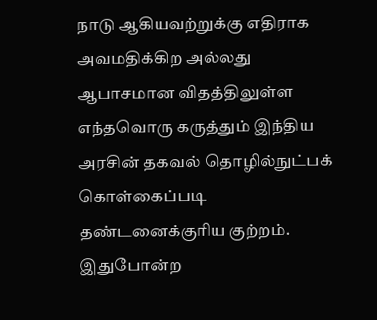நாடு ஆகியவற்றுக்கு எதிராக அவமதிக்கிற அல்லது ஆபாசமான விதத்திலுள்ள எந்தவொரு கருத்தும் இந்திய அரசின் தகவல் தொழில்நுட்பக் கொள்கைப்படி தண்டனைக்குரிய குற்றம். இதுபோன்ற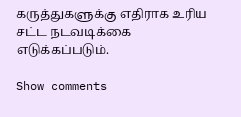கருத்துகளுக்கு எதிராக உரிய சட்ட நடவடிக்கை எடுக்கப்படும்.

Show comments